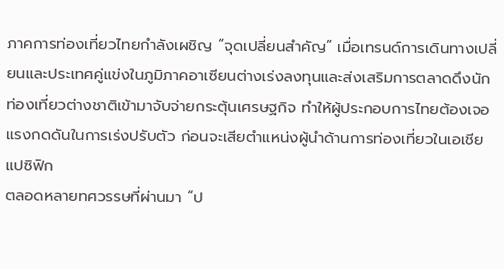ภาคการท่องเที่ยวไทยกำลังเผชิญ “จุดเปลี่ยนสำคัญ” เมื่อเทรนด์การเดินทางเปลี่ยนและประเทศคู่แข่งในภูมิภาคอาเซียนต่างเร่งลงทุนและส่งเสริมการตลาดดึงนักท่องเที่ยวต่างชาติเข้ามาจับจ่ายกระตุ้นเศรษฐกิจ ทำให้ผู้ประกอบการไทยต้องเจอแรงกดดันในการเร่งปรับตัว ก่อนจะเสียตำแหน่งผู้นำด้านการท่องเที่ยวในเอเชียแปซิฟิก
ตลอดหลายทศวรรษที่ผ่านมา “ป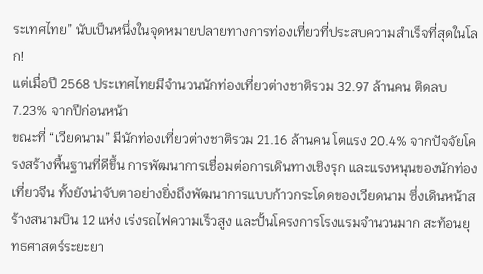ระเทศไทย” นับเป็นหนึ่งในจุดหมายปลายทางการท่องเที่ยวที่ประสบความสำเร็จที่สุดในโลก!
แต่เมื่อปี 2568 ประเทศไทยมีจำนวนนักท่องเที่ยวต่างชาติรวม 32.97 ล้านคน ติดลบ 7.23% จากปีก่อนหน้า
ขณะที่ “เวียดนาม” มีนักท่องเที่ยวต่างชาติรวม 21.16 ล้านคน โตแรง 20.4% จากปัจจัยโครงสร้างพื้นฐานที่ดีขึ้น การพัฒนาการเชื่อมต่อการเดินทางเชิงรุก และแรงหนุนของนักท่องเที่ยวจีน ทั้งยังน่าจับตาอย่างยิ่งถึงพัฒนาการแบบก้าวกระโดดของเวียดนาม ซึ่งเดินหน้าสร้างสนามบิน 12 แห่ง เร่งรถไฟความเร็วสูง และปั้นโครงการโรงแรมจำนวนมาก สะท้อนยุทธศาสตร์ระยะยา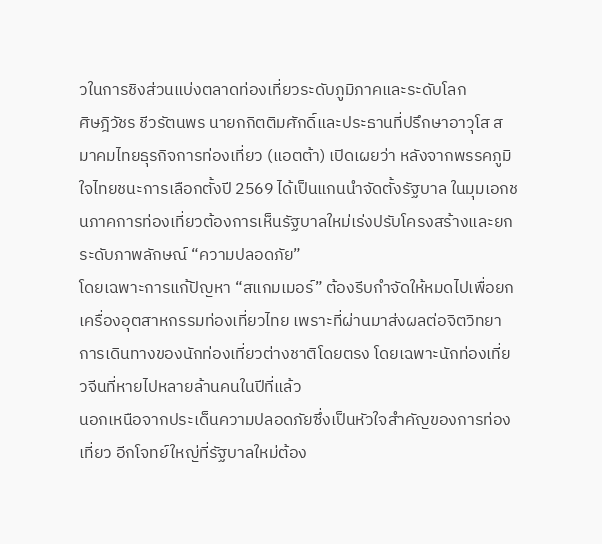วในการชิงส่วนแบ่งตลาดท่องเที่ยวระดับภูมิภาคและระดับโลก
ศิษฎิวัชร ชีวรัตนพร นายกกิตติมศักดิ์และประธานที่ปรึกษาอาวุโส สมาคมไทยธุรกิจการท่องเที่ยว (แอตต้า) เปิดเผยว่า หลังจากพรรคภูมิใจไทยชนะการเลือกตั้งปี 2569 ได้เป็นแกนนำจัดตั้งรัฐบาล ในมุมเอกชนภาคการท่องเที่ยวต้องการเห็นรัฐบาลใหม่เร่งปรับโครงสร้างและยกระดับภาพลักษณ์ “ความปลอดภัย”
โดยเฉพาะการแก้ปัญหา “สแกมเมอร์” ต้องรีบกำจัดให้หมดไปเพื่อยกเครื่องอุตสาหกรรมท่องเที่ยวไทย เพราะที่ผ่านมาส่งผลต่อจิตวิทยาการเดินทางของนักท่องเที่ยวต่างชาติโดยตรง โดยเฉพาะนักท่องเที่ยวจีนที่หายไปหลายล้านคนในปีที่แล้ว
นอกเหนือจากประเด็นความปลอดภัยซึ่งเป็นหัวใจสำคัญของการท่องเที่ยว อีกโจทย์ใหญ่ที่รัฐบาลใหม่ต้อง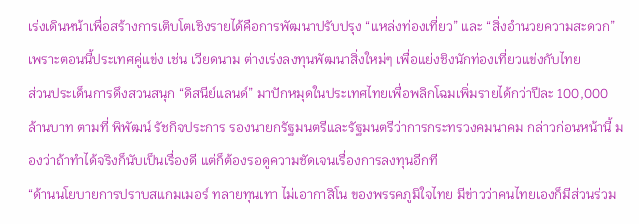เร่งเดินหน้าเพื่อสร้างการเติบโตเชิงรายได้คือการพัฒนาปรับปรุง “แหล่งท่องเที่ยว” และ “สิ่งอำนวยความสะดวก” เพราะตอนนี้ประเทศคู่แข่ง เช่น เวียดนาม ต่างเร่งลงทุนพัฒนาสิ่งใหม่ๆ เพื่อแย่งชิงนักท่องเที่ยวแข่งกับไทย
ส่วนประเด็นการดึงสวนสนุก “ดิสนีย์แลนด์” มาปักหมุดในประเทศไทยเพื่อพลิกโฉมเพิ่มรายได้กว่าปีละ 100,000 ล้านบาท ตามที่ พิพัฒน์ รัชกิจประการ รองนายกรัฐมนตรีและรัฐมนตรีว่าการกระทรวงคมนาคม กล่าวก่อนหน้านี้ มองว่าถ้าทำได้จริงก็นับเป็นเรื่องดี แต่ก็ต้องรอดูความชัดเจนเรื่องการลงทุนอีกที
“ด้านนโยบายการปราบสแกมเมอร์ ทลายทุนเทา ไม่เอากาสิโน ของพรรคภูมิใจไทย มีข่าวว่าคนไทยเองก็มีส่วนร่วม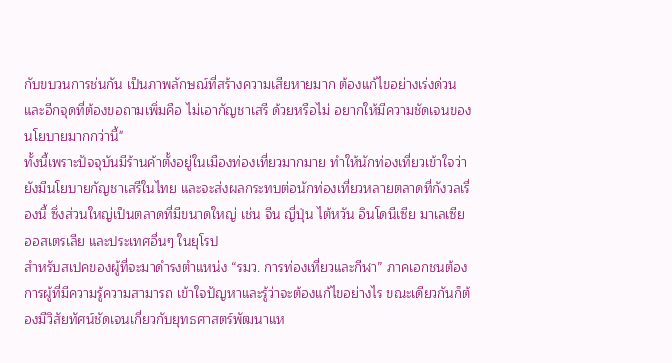กับขบวนการช่นกัน เป็นภาพลักษณ์ที่สร้างความเสียหายมาก ต้องแก้ไขอย่างเร่งด่วน และอีกจุดที่ต้องขอถามเพิ่มคือ ไม่เอากัญชาเสรี ด้วยหรือไม่ อยากให้มีความชัดเจนของนโยบายมากกว่านี้"
ทั้งนี้เพราะปัจจุบันมีร้านค้าตั้งอยู่ในเมืองท่องเที่ยวมากมาย ทำให้นักท่องเที่ยวเข้าใจว่ายังมีนโยบายกัญชาเสรีในไทย และจะส่งผลกระทบต่อนักท่องเที่ยวหลายตลาดที่กังวลเรื่องนี้ ซึ่งส่วนใหญ่เป็นตลาดที่มีขนาดใหญ่ เช่น จีน ญี่ปุ่น ไต้หวัน อินโดนีเซีย มาเลเซีย ออสเตรเลีย และประเทศอื่นๆ ในยุโรป
สำหรับสเปคของผู้ที่จะมาดำรงตำแหน่ง “รมว. การท่องเที่ยวและกีฬา” ภาคเอกชนต้องการผู้ที่มีความรู้ความสามารถ เข้าใจปัญหาและรู้ว่าจะต้องแก้ไขอย่างไร ขณะเดียวกันก็ต้องมีวิสัยทัศน์ชัดเจนเกี่ยวกับยุทธศาสตร์พัฒนาแห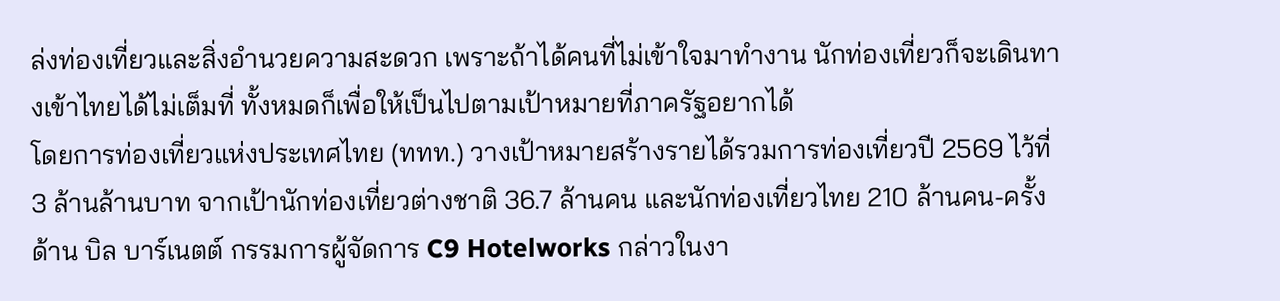ล่งท่องเที่ยวและสิ่งอำนวยความสะดวก เพราะถ้าได้คนที่ไม่เข้าใจมาทำงาน นักท่องเที่ยวก็จะเดินทางเข้าไทยได้ไม่เต็มที่ ทั้งหมดก็เพื่อให้เป็นไปตามเป้าหมายที่ภาครัฐอยากได้
โดยการท่องเที่ยวแห่งประเทศไทย (ททท.) วางเป้าหมายสร้างรายได้รวมการท่องเที่ยวปี 2569 ไว้ที่ 3 ล้านล้านบาท จากเป้านักท่องเที่ยวต่างชาติ 36.7 ล้านคน และนักท่องเที่ยวไทย 210 ล้านคน-ครั้ง
ด้าน บิล บาร์เนตต์ กรรมการผู้จัดการ C9 Hotelworks กล่าวในงา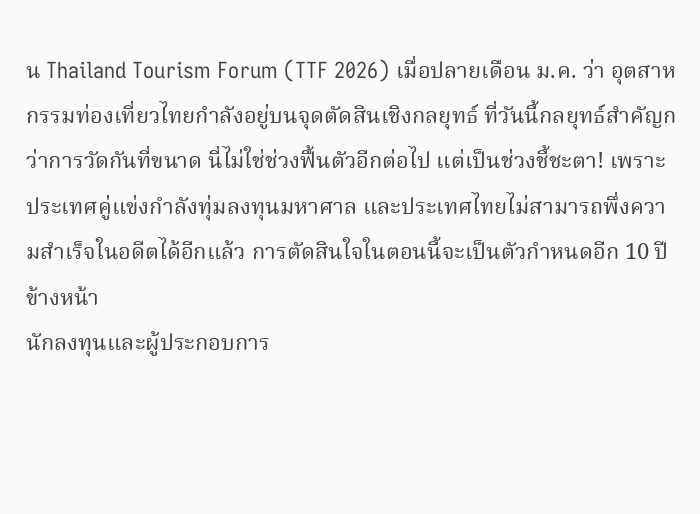น Thailand Tourism Forum (TTF 2026) เมื่อปลายเดือน ม.ค. ว่า อุตสาหกรรมท่องเที่ยวไทยกำลังอยู่บนจุดตัดสินเชิงกลยุทธ์ ที่วันนี้กลยุทธ์สำคัญกว่าการวัดกันที่ขนาด นี่ไม่ใช่ช่วงฟื้นตัวอีกต่อไป แต่เป็นช่วงชี้ชะตา! เพราะประเทศคู่แข่งกำลังทุ่มลงทุนมหาศาล และประเทศไทยไม่สามารถพึ่งความสำเร็จในอดีตได้อีกแล้ว การตัดสินใจในตอนนี้จะเป็นตัวกำหนดอีก 10 ปีข้างหน้า
นักลงทุนและผู้ประกอบการ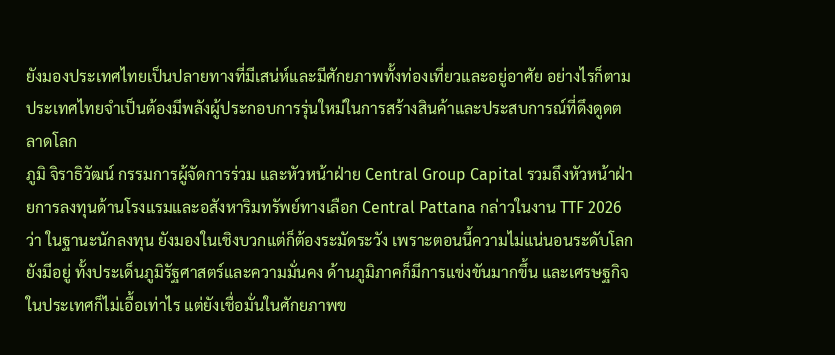ยังมองประเทศไทยเป็นปลายทางที่มีเสน่ห์และมีศักยภาพทั้งท่องเที่ยวและอยู่อาศัย อย่างไรก็ตามประเทศไทยจำเป็นต้องมีพลังผู้ประกอบการรุ่นใหม่ในการสร้างสินค้าและประสบการณ์ที่ดึงดูดตลาดโลก
ภูมิ จิราธิวัฒน์ กรรมการผู้จัดการร่วม และหัวหน้าฝ่าย Central Group Capital รวมถึงหัวหน้าฝ่ายการลงทุนด้านโรงแรมและอสังหาริมทรัพย์ทางเลือก Central Pattana กล่าวในงาน TTF 2026 ว่า ในฐานะนักลงทุน ยังมองในเชิงบวกแต่ก็ต้องระมัดระวัง เพราะตอนนี้ความไม่แน่นอนระดับโลกยังมีอยู่ ทั้งประเด็นภูมิรัฐศาสตร์และความมั่นคง ด้านภูมิภาคก็มีการแข่งขันมากขึ้น และเศรษฐกิจในประเทศก็ไม่เอื้อเท่าไร แต่ยังเชื่อมั่นในศักยภาพข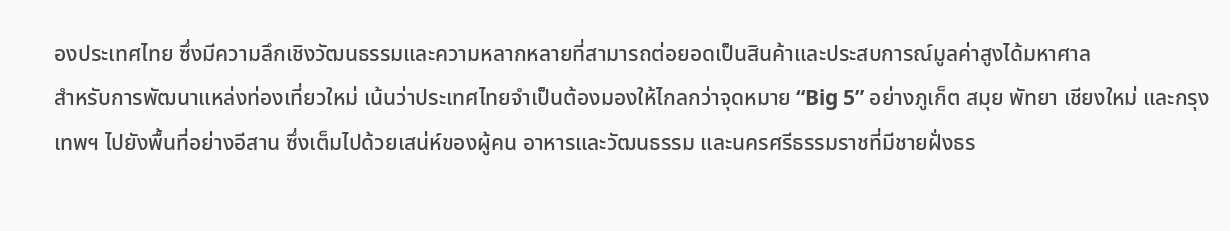องประเทศไทย ซึ่งมีความลึกเชิงวัฒนธรรมและความหลากหลายที่สามารถต่อยอดเป็นสินค้าและประสบการณ์มูลค่าสูงได้มหาศาล
สำหรับการพัฒนาแหล่งท่องเที่ยวใหม่ เน้นว่าประเทศไทยจำเป็นต้องมองให้ไกลกว่าจุดหมาย “Big 5” อย่างภูเก็ต สมุย พัทยา เชียงใหม่ และกรุงเทพฯ ไปยังพื้นที่อย่างอีสาน ซึ่งเต็มไปด้วยเสน่ห์ของผู้คน อาหารและวัฒนธรรม และนครศรีธรรมราชที่มีชายฝั่งธร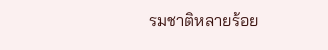รมชาติหลายร้อย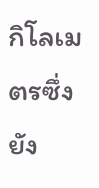กิโลเมตรซึ่งยัง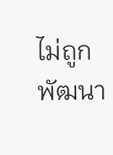ไม่ถูกพัฒนา